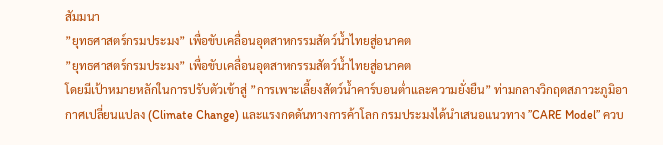สัมมนา
”ยุทธศาสตร์กรมประมง” เพื่อขับเคลื่อนอุตสาหกรรมสัตว์น้ำไทยสู่อนาคต
”ยุทธศาสตร์กรมประมง” เพื่อขับเคลื่อนอุตสาหกรรมสัตว์น้ำไทยสู่อนาคต
โดยมีเป้าหมายหลักในการปรับตัวเข้าสู่ ”การเพาะเลี้ยงสัตว์น้ำคาร์บอนต่ำและความยั่งยืน” ท่ามกลางวิกฤตสภาวะภูมิอากาศเปลี่ยนแปลง (Climate Change) และแรงกดดันทางการค้าโลก กรมประมงได้นำเสนอแนวทาง ”CARE Model” ควบ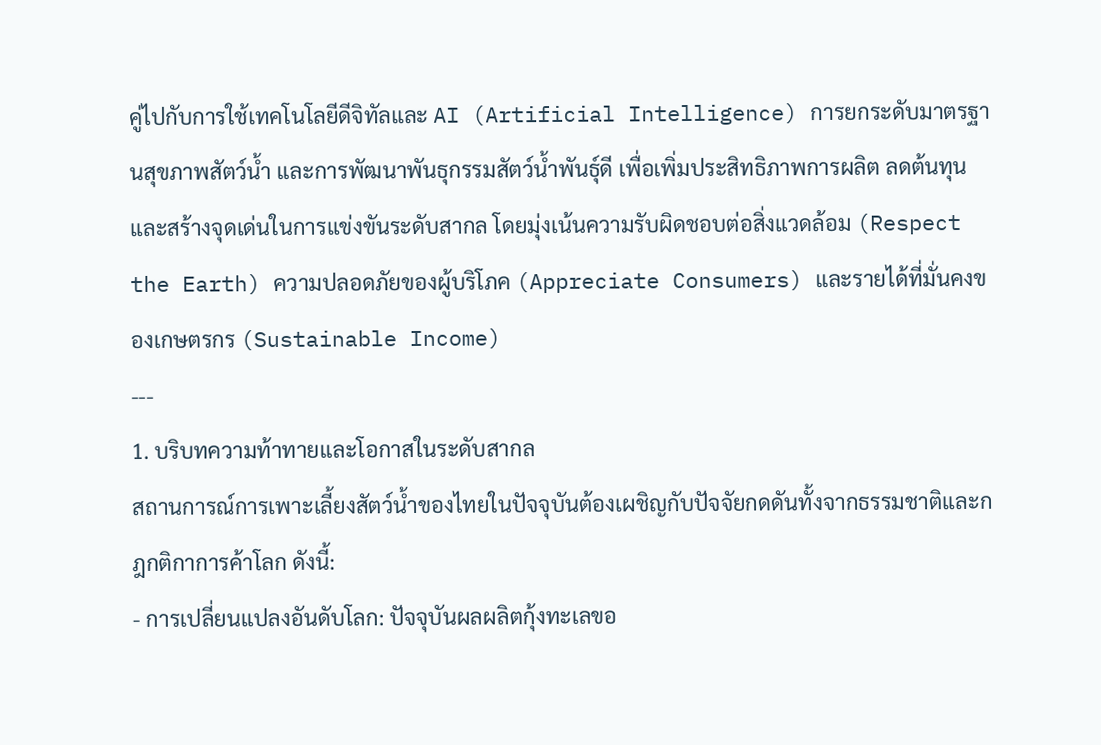คู่ไปกับการใช้เทคโนโลยีดีจิทัลและ AI (Artificial Intelligence) การยกระดับมาตรฐานสุขภาพสัตว์น้ำ และการพัฒนาพันธุกรรมสัตว์น้ำพันธุ์ดี เพื่อเพิ่มประสิทธิภาพการผลิต ลดต้นทุน และสร้างจุดเด่นในการแข่งขันระดับสากล โดยมุ่งเน้นความรับผิดชอบต่อสิ่งแวดล้อม (Respect the Earth) ความปลอดภัยของผู้บริโภค (Appreciate Consumers) และรายได้ที่มั่นคงของเกษตรกร (Sustainable Income)
---
1. บริบทความท้าทายและโอกาสในระดับสากล
สถานการณ์การเพาะเลี้ยงสัตว์น้ำของไทยในปัจจุบันต้องเผชิญกับปัจจัยกดดันทั้งจากธรรมชาติและกฎกติกาการค้าโลก ดังนี้:
- การเปลี่ยนแปลงอันดับโลก: ปัจจุบันผลผลิตกุ้งทะเลขอ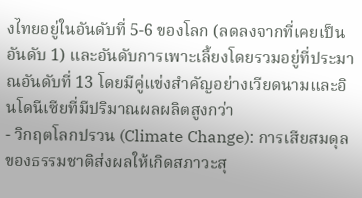งไทยอยู่ในอันดับที่ 5-6 ของโลก (ลดลงจากที่เคยเป็นอันดับ 1) และอันดับการเพาะเลี้ยงโดยรวมอยู่ที่ประมาณอันดับที่ 13 โดยมีคู่แข่งสำคัญอย่างเวียดนามและอินโดนีเซียที่มีปริมาณผลผลิตสูงกว่า
- วิกฤตโลกปรวน (Climate Change): การเสียสมดุลของธรรมชาติส่งผลให้เกิดสภาวะสุ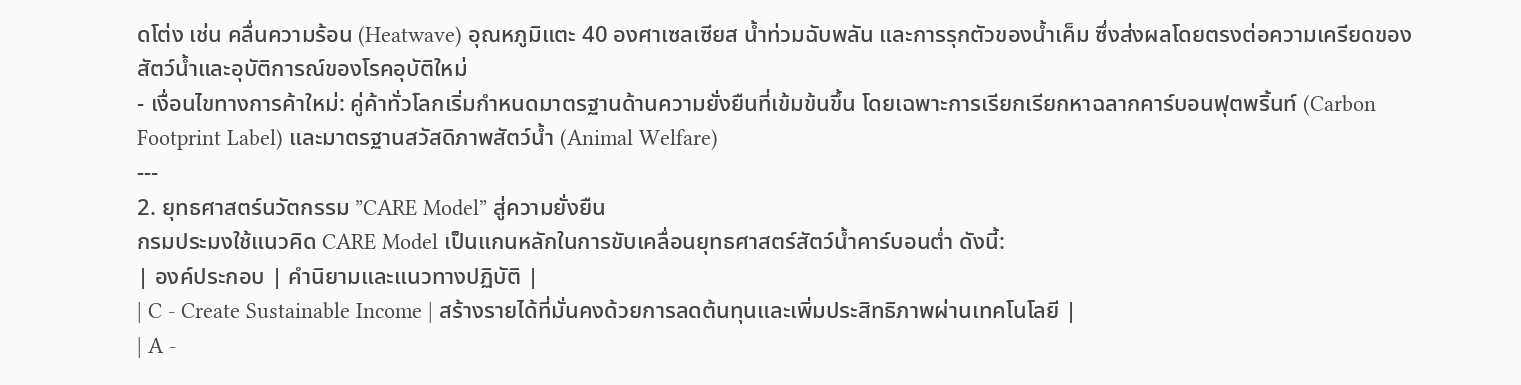ดโต่ง เช่น คลื่นความร้อน (Heatwave) อุณหภูมิแตะ 40 องศาเซลเซียส น้ำท่วมฉับพลัน และการรุกตัวของน้ำเค็ม ซึ่งส่งผลโดยตรงต่อความเครียดของสัตว์น้ำและอุบัติการณ์ของโรคอุบัติใหม่
- เงื่อนไขทางการค้าใหม่: คู่ค้าทั่วโลกเริ่มกำหนดมาตรฐานด้านความยั่งยืนที่เข้มข้นขึ้น โดยเฉพาะการเรียกเรียกหาฉลากคาร์บอนฟุตพริ้นท์ (Carbon Footprint Label) และมาตรฐานสวัสดิภาพสัตว์น้ำ (Animal Welfare)
---
2. ยุทธศาสตร์นวัตกรรม ”CARE Model” สู่ความยั่งยืน
กรมประมงใช้แนวคิด CARE Model เป็นแกนหลักในการขับเคลื่อนยุทธศาสตร์สัตว์น้ำคาร์บอนต่ำ ดังนี้:
| องค์ประกอบ | คำนิยามและแนวทางปฏิบัติ |
| C - Create Sustainable Income | สร้างรายได้ที่มั่นคงด้วยการลดต้นทุนและเพิ่มประสิทธิภาพผ่านเทคโนโลยี |
| A -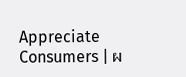Appreciate Consumers | ผ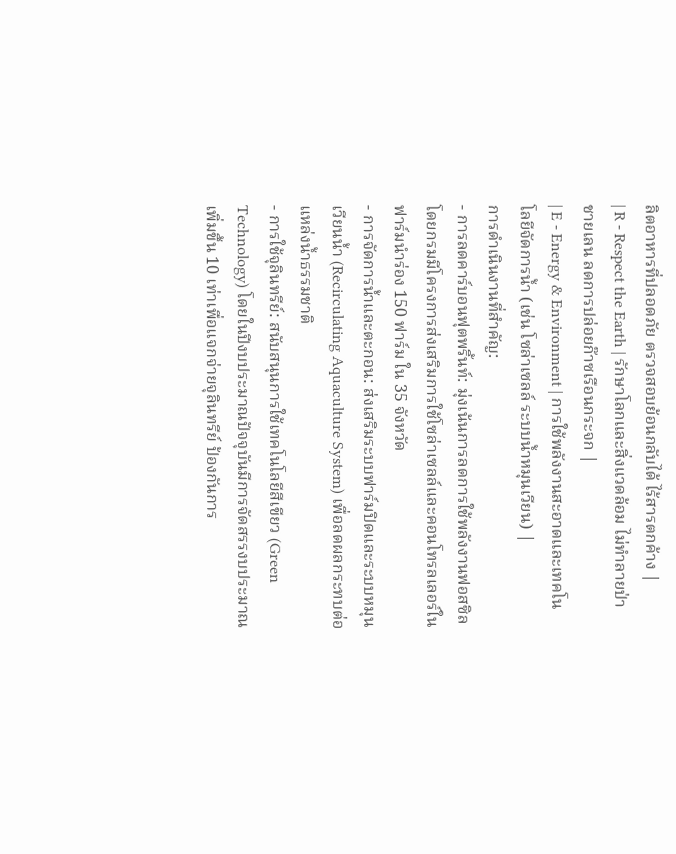ลิตอาหารที่ปลอดภัย ตรวจสอบย้อนกลับได้ ไร้สารตกค้าง |
| R - Respect the Earth | รักษาโลกและสิ่งแวดล้อม ไม่ทำลายป่าชายเลน ลดการปล่อยก๊าซเรือนกระจก |
| E - Energy & Environment | การใช้พลังงานสะอาดและเทคโนโลยีจัดการน้ำ (เช่น โซล่าเซลล์ ระบบน้ำหมุนเวียน) |
การดำเนินงานที่สำคัญ:
- การลดคาร์บอนฟุตพริ้นท์: มุ่งเน้นการลดการใช้พลังงานฟอสซิล โดยกรมมีโครงการส่งเสริมการใช้โซล่าเซลล์และคอนโทรลเลอร์ในฟาร์มนำร่อง 150 ฟาร์ม ใน 35 จังหวัด
- การจัดการน้ำและตะกอน: ส่งเสริมระบบฟาร์มปิดและระบบหมุนเวียนน้ำ (Recirculating Aquaculture System) เพื่อลดผลกระทบต่อแหล่งน้ำธรรมชาติ
- การใช้จุลินทรีย์: สนับสนุนการใช้เทคโนโลยีสีเขียว (Green Technology) โดยในปีงบประมาณปัจจุบันมีการจัดสรรงบประมาณเพิ่มขึ้น 10 เท่าเพื่อแจกจ่ายจุลินทรีย์ ป้องกันการ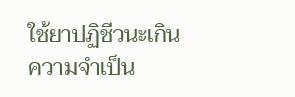ใช้ยาปฏิชีวนะเกินความจำเป็น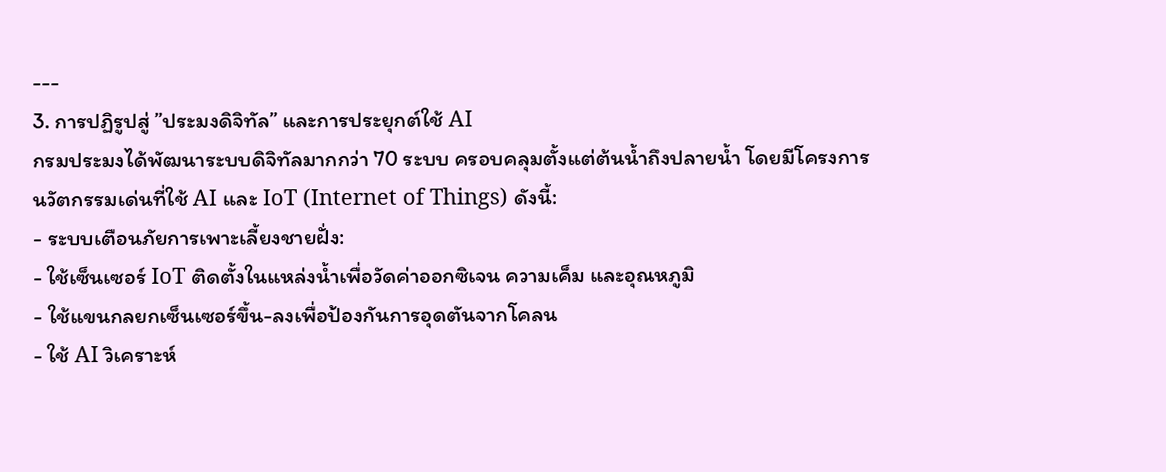---
3. การปฏิรูปสู่ ”ประมงดิจิทัล” และการประยุกต์ใช้ AI
กรมประมงได้พัฒนาระบบดิจิทัลมากกว่า 70 ระบบ ครอบคลุมตั้งแต่ต้นน้ำถึงปลายน้ำ โดยมีโครงการนวัตกรรมเด่นที่ใช้ AI และ IoT (Internet of Things) ดังนี้:
- ระบบเตือนภัยการเพาะเลี้ยงชายฝั่ง:
- ใช้เซ็นเซอร์ IoT ติดตั้งในแหล่งน้ำเพื่อวัดค่าออกซิเจน ความเค็ม และอุณหภูมิ
- ใช้แขนกลยกเซ็นเซอร์ขึ้น-ลงเพื่อป้องกันการอุดตันจากโคลน
- ใช้ AI วิเคราะห์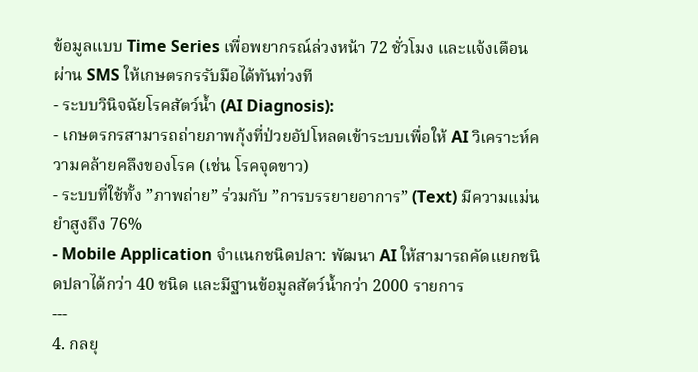ข้อมูลแบบ Time Series เพื่อพยากรณ์ล่วงหน้า 72 ชั่วโมง และแจ้งเตือนผ่าน SMS ให้เกษตรกรรับมือได้ทันท่วงที
- ระบบวินิจฉัยโรคสัตว์น้ำ (AI Diagnosis):
- เกษตรกรสามารถถ่ายภาพกุ้งที่ป่วยอัปโหลดเข้าระบบเพื่อให้ AI วิเคราะห์ความคล้ายคลึงของโรค (เช่น โรคจุดขาว)
- ระบบที่ใช้ทั้ง ”ภาพถ่าย” ร่วมกับ ”การบรรยายอาการ” (Text) มีความแม่นยำสูงถึง 76%
- Mobile Application จำแนกชนิดปลา: พัฒนา AI ให้สามารถคัดแยกชนิดปลาได้กว่า 40 ชนิด และมีฐานข้อมูลสัตว์น้ำกว่า 2000 รายการ
---
4. กลยุ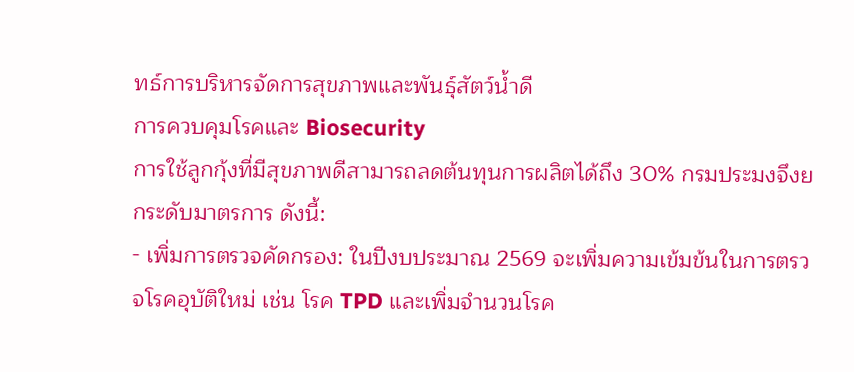ทธ์การบริหารจัดการสุขภาพและพันธุ์สัตว์น้ำดี
การควบคุมโรคและ Biosecurity
การใช้ลูกกุ้งที่มีสุขภาพดีสามารถลดต้นทุนการผลิตได้ถึง 30% กรมประมงจึงยกระดับมาตรการ ดังนี้:
- เพิ่มการตรวจคัดกรอง: ในปีงบประมาณ 2569 จะเพิ่มความเข้มข้นในการตรวจโรคอุบัติใหม่ เช่น โรค TPD และเพิ่มจำนวนโรค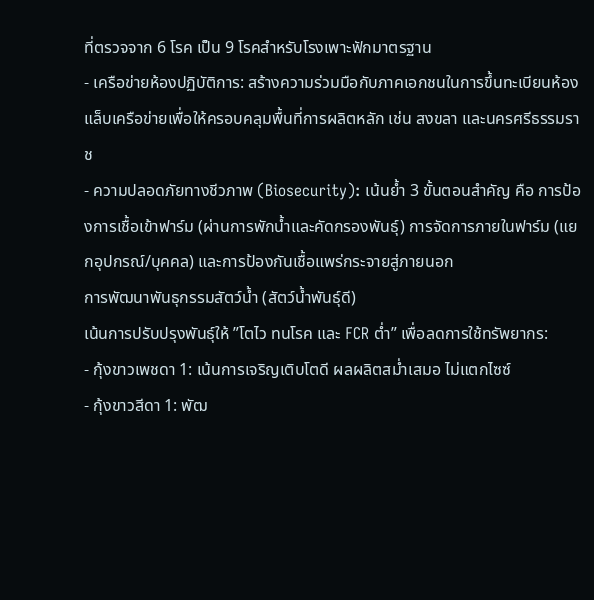ที่ตรวจจาก 6 โรค เป็น 9 โรคสำหรับโรงเพาะฟักมาตรฐาน
- เครือข่ายห้องปฏิบัติการ: สร้างความร่วมมือกับภาคเอกชนในการขึ้นทะเบียนห้องแล็บเครือข่ายเพื่อให้ครอบคลุมพื้นที่การผลิตหลัก เช่น สงขลา และนครศรีธรรมราช
- ความปลอดภัยทางชีวภาพ (Biosecurity): เน้นย้ำ 3 ขั้นตอนสำคัญ คือ การป้องการเชื้อเข้าฟาร์ม (ผ่านการพักน้ำและคัดกรองพันธุ์) การจัดการภายในฟาร์ม (แยกอุปกรณ์/บุคคล) และการป้องกันเชื้อแพร่กระจายสู่ภายนอก
การพัฒนาพันธุกรรมสัตว์น้ำ (สัตว์น้ำพันธุ์ดี)
เน้นการปรับปรุงพันธุ์ให้ ”โตไว ทนโรค และ FCR ต่ำ” เพื่อลดการใช้ทรัพยากร:
- กุ้งขาวเพชดา 1: เน้นการเจริญเติบโตดี ผลผลิตสม่ำเสมอ ไม่แตกไซซ์
- กุ้งขาวสีดา 1: พัฒ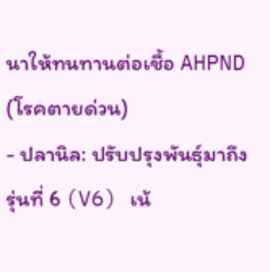นาให้ทนทานต่อเชื้อ AHPND (โรคตายด่วน)
- ปลานิล: ปรับปรุงพันธุ์มาถึงรุ่นที่ 6 (V6) เน้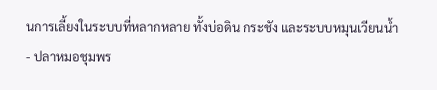นการเลี้ยงในระบบที่หลากหลาย ทั้งบ่อดิน กระชัง และระบบหมุนเวียนน้ำ
- ปลาหมอชุมพร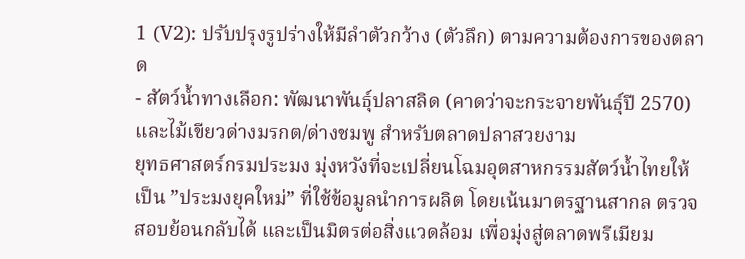1 (V2): ปรับปรุงรูปร่างให้มีลำตัวกว้าง (ตัวลึก) ตามความต้องการของตลาด
- สัตว์น้ำทางเลือก: พัฒนาพันธุ์ปลาสลิด (คาดว่าจะกระจายพันธุ์ปี 2570) และไม้เขียวด่างมรกต/ด่างชมพู สำหรับตลาดปลาสวยงาม
ยุทธศาสตร์กรมประมง มุ่งหวังที่จะเปลี่ยนโฉมอุตสาหกรรมสัตว์น้ำไทยให้เป็น ”ประมงยุคใหม่” ที่ใช้ข้อมูลนำการผลิต โดยเน้นมาตรฐานสากล ตรวจสอบย้อนกลับได้ และเป็นมิตรต่อสิ่งแวดล้อม เพื่อมุ่งสู่ตลาดพรีเมียม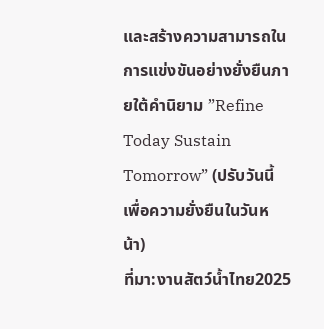และสร้างความสามารถในการแข่งขันอย่างยั่งยืนภายใต้คำนิยาม ”Refine Today Sustain Tomorrow” (ปรับวันนี้ เพื่อความยั่งยืนในวันหน้า)
ที่มา:งานสัตว์น้ำไทย2025